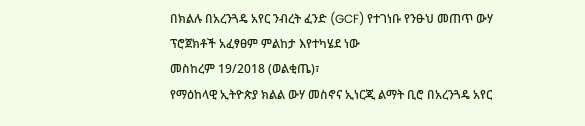በክልሉ በአረንጓዴ አየር ንብረት ፈንድ (GCF) የተገነቡ የንፁህ መጠጥ ውሃ ፕሮጀክቶች አፈፃፀም ምልከታ እየተካሄደ ነው
መስከረም 19/2018 (ወልቂጤ)፣
የማዕከላዊ ኢትዮጵያ ክልል ውሃ መስኖና ኢነርጂ ልማት ቢሮ በአረንጓዴ አየር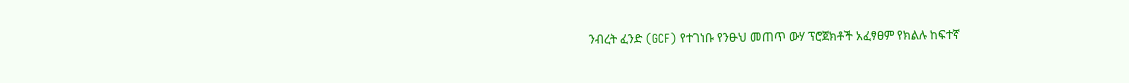ንብረት ፈንድ (GCF) የተገነቡ የንፁህ መጠጥ ውሃ ፕሮጀክቶች አፈፃፀም የክልሉ ከፍተኛ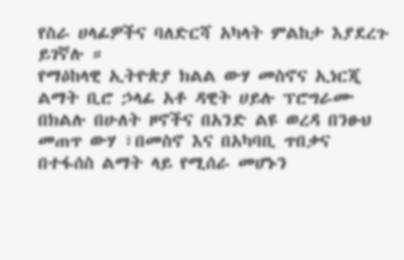የስራ ሀላፊዎችና ባለድርሻ አካላት ምልከታ እያደረጉ ይገኛሉ ።
የማዕከላዊ ኢትዮጵያ ክልል ውሃ መስኖና ኢነርጂ ልማት ቢሮ ኃላፊ አቶ ዳዊት ሀይሉ ፕሮግራሙ በክልሉ በሁለት ዞኖችና በአንድ ልዩ ወረዳ በንፁህ መጠጥ ውሃ ፣በመስኖ እና በአካባቢ ጥበቃና በተፋሰስ ልማት ላይ የሚሰራ መሆኑን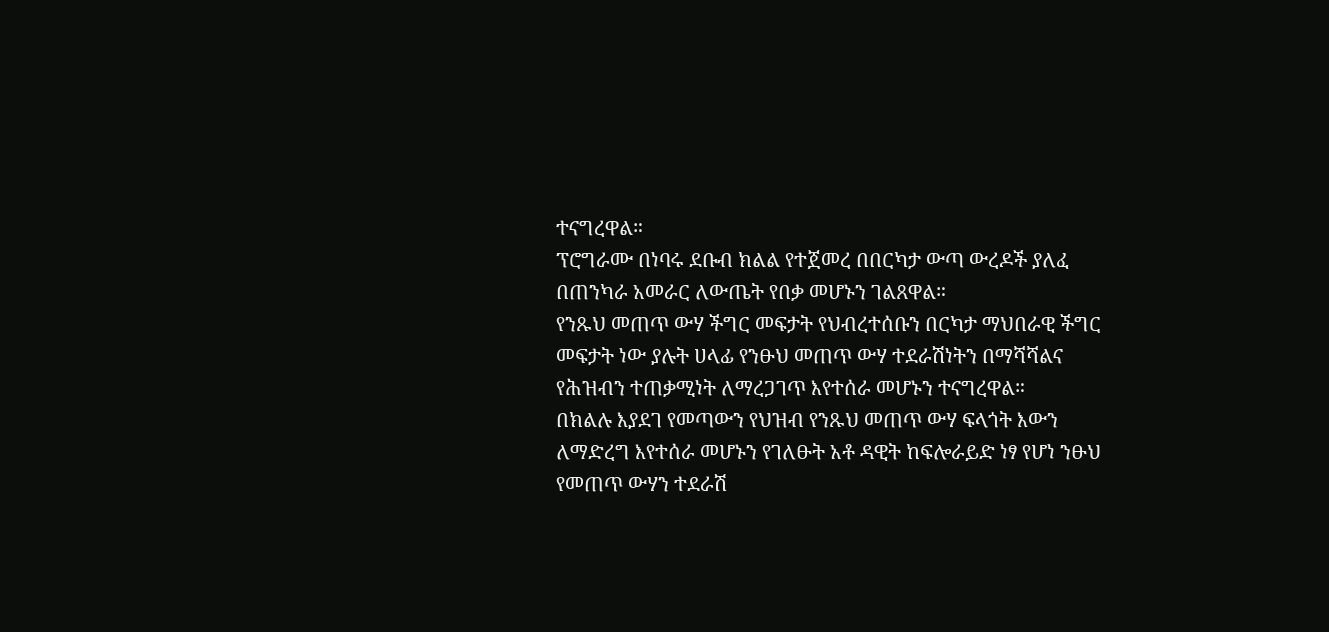ተናግረዋል።
ፕሮግራሙ በነባሩ ደቡብ ክልል የተጀመረ በበርካታ ውጣ ውረዶች ያለፈ በጠንካራ አመራር ለውጤት የበቃ መሆኑን ገልጸዋል።
የንጹህ መጠጥ ውሃ ችግር መፍታት የህብረተሰቡን በርካታ ማህበራዊ ችግር መፍታት ነው ያሉት ሀላፊ የንፁህ መጠጥ ውሃ ተደራሽነትን በማሻሻልና የሕዝብን ተጠቃሚነት ለማረጋገጥ እየተሰራ መሆኑን ተናግረዋል።
በክልሉ እያደገ የመጣውን የህዝብ የንጹህ መጠጥ ውሃ ፍላጎት እውን ለማድረግ እየተሰራ መሆኑን የገለፁት አቶ ዳዊት ከፍሎራይድ ነፃ የሆነ ንፁህ የመጠጥ ውሃን ተደራሽ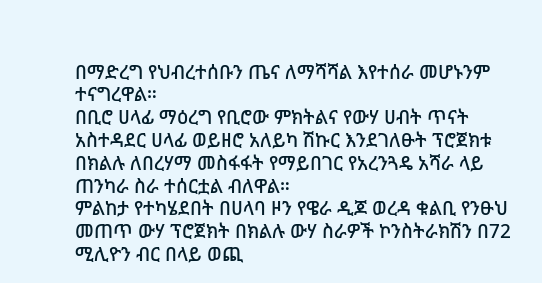በማድረግ የህብረተሰቡን ጤና ለማሻሻል እየተሰራ መሆኑንም ተናግረዋል።
በቢሮ ሀላፊ ማዕረግ የቢሮው ምክትልና የውሃ ሀብት ጥናት አስተዳደር ሀላፊ ወይዘሮ አለይካ ሽኩር እንደገለፁት ፕሮጀክቱ በክልሉ ለበረሃማ መስፋፋት የማይበገር የአረንጓዴ አሻራ ላይ ጠንካራ ስራ ተሰርቷል ብለዋል።
ምልከታ የተካሄደበት በሀላባ ዞን የዌራ ዲጆ ወረዳ ቁልቢ የንፁህ መጠጥ ውሃ ፕሮጀክት በክልሉ ውሃ ስራዎች ኮንስትራክሽን በ72 ሚሊዮን ብር በላይ ወጪ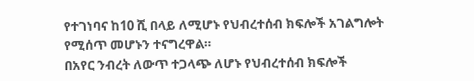የተገነባና ከ10 ሺ በላይ ለሚሆኑ የህብረተሰብ ክፍሎች አገልግሎት የሚሰጥ መሆኑን ተናግረዋል።
በአየር ንብረት ለውጥ ተጋላጭ ለሆኑ የህብረተሰብ ክፍሎች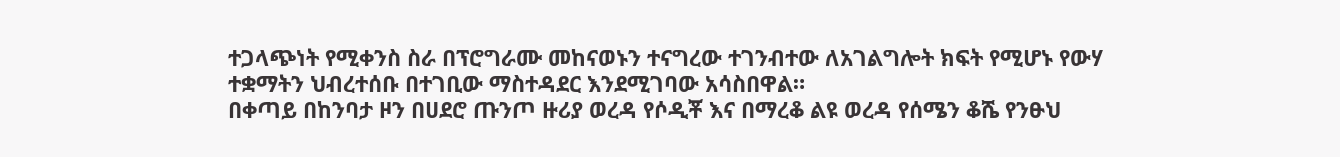ተጋላጭነት የሚቀንስ ስራ በፕሮግራሙ መከናወኑን ተናግረው ተገንብተው ለአገልግሎት ክፍት የሚሆኑ የውሃ ተቋማትን ህብረተሰቡ በተገቢው ማስተዳደር እንደሚገባው አሳስበዋል።
በቀጣይ በከንባታ ዞን በሀደሮ ጡንጦ ዙሪያ ወረዳ የሶዲቾ እና በማረቆ ልዩ ወረዳ የሰሜን ቆሼ የንፁህ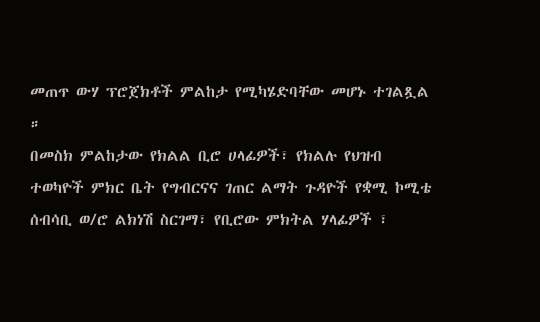መጠጥ ውሃ ፕሮጀክቶች ምልከታ የሚካሄድባቸው መሆኑ ተገልጿል ።
በመስክ ምልከታው የክልል ቢሮ ሀላፊዎች፣ የክልሉ የህዝብ ተወካዮች ምክር ቤት የግብርናና ገጠር ልማት ጉዳዮች የቋሚ ኮሚቴ ሰብሳቢ ወ/ሮ ልክነሽ ስርገማ፣ የቢሮው ምክትል ሃላፊዎች ፣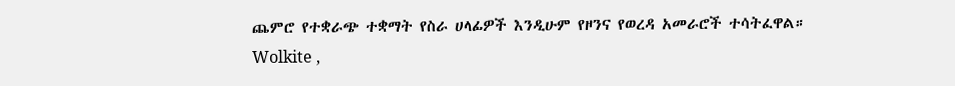ጨምሮ የተቋራጭ ተቋማት የስራ ሀላፊዎች እንዲሁም የዞንና የወረዳ አመራሮች ተሳትፈዋል።
Wolkite ,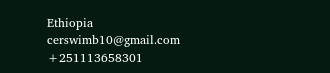Ethiopia
cerswimb10@gmail.com
+251113658301